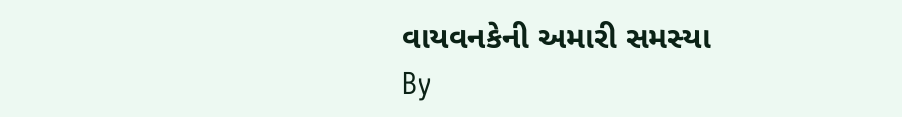વાયવનકેની અમારી સમસ્યા
By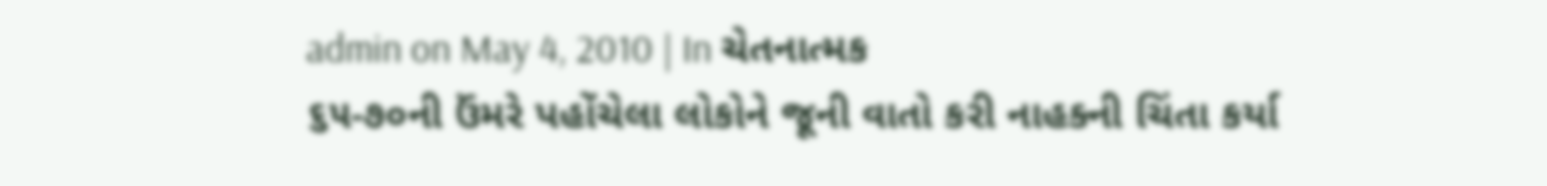admin on May 4, 2010 | In ચેતનાત્મક
૬૫-૭૦ની ઉંમરે પહોંચેલા લોકોને જૂની વાતો કરી નાહક્ની ચિંતા કર્યા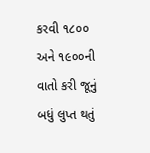કરવી ૧૮૦૦ અને ૧૯૦૦ની વાતો કરી જૂનું બધું લુપ્ત થતું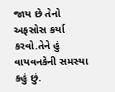જાય છે તેનો અફસોસ કર્યા કરવો.તેને હું વાયવનકેની સમસ્યા કહું છું.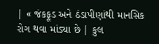| « જંકફૂડ અને ઠંડાપીણાંથી માનસિક રોગ થવા માંડ્યા છે | કુલ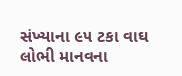સંખ્યાના ૯૫ ટકા વાઘ લોભી માનવના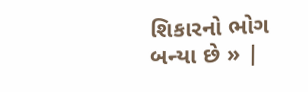શિકારનો ભોગ બન્યા છે » |